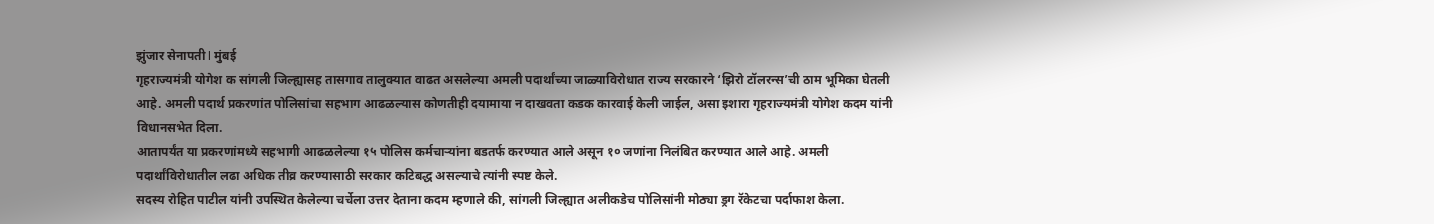झुंजार सेनापती l मुंबई
गृहराज्यमंत्री योगेश क सांगली जिल्ह्यासह तासगाव तालुक्यात वाढत असलेल्या अमली पदार्थांच्या जाळ्याविरोधात राज्य सरकारने ‘झिरो टॉलरन्स’ची ठाम भूमिका घेतली आहे. अमली पदार्थ प्रकरणांत पोलिसांचा सहभाग आढळल्यास कोणतीही दयामाया न दाखवता कडक कारवाई केली जाईल, असा इशारा गृहराज्यमंत्री योगेश कदम यांनी विधानसभेत दिला.
आतापर्यंत या प्रकरणांमध्ये सहभागी आढळलेल्या १५ पोलिस कर्मचाऱ्यांना बडतर्फ करण्यात आले असून १० जणांना निलंबित करण्यात आले आहे. अमली पदार्थांविरोधातील लढा अधिक तीव्र करण्यासाठी सरकार कटिबद्ध असल्याचे त्यांनी स्पष्ट केले.
सदस्य रोहित पाटील यांनी उपस्थित केलेल्या चर्चेला उत्तर देताना कदम म्हणाले की, सांगली जिल्ह्यात अलीकडेच पोलिसांनी मोठ्या ड्रग रॅकेटचा पर्दाफाश केला.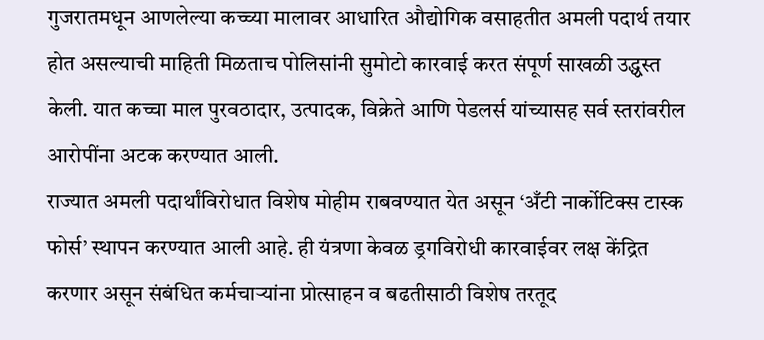गुजरातमधून आणलेल्या कच्च्या मालावर आधारित औद्योगिक वसाहतीत अमली पदार्थ तयार होत असल्याची माहिती मिळताच पोलिसांनी सुमोटो कारवाई करत संपूर्ण साखळी उद्ध्वस्त केली. यात कच्चा माल पुरवठादार, उत्पादक, विक्रेते आणि पेडलर्स यांच्यासह सर्व स्तरांवरील आरोपींना अटक करण्यात आली.
राज्यात अमली पदार्थांविरोधात विशेष मोहीम राबवण्यात येत असून ‘अँटी नार्कोटिक्स टास्क फोर्स’ स्थापन करण्यात आली आहे. ही यंत्रणा केवळ ड्रगविरोधी कारवाईवर लक्ष केंद्रित करणार असून संबंधित कर्मचाऱ्यांना प्रोत्साहन व बढतीसाठी विशेष तरतूद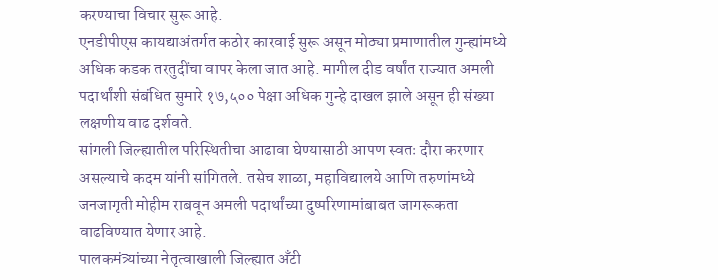करण्याचा विचार सुरू आहे.
एनडीपीएस कायद्याअंतर्गत कठोर कारवाई सुरू असून मोठ्या प्रमाणातील गुन्ह्यांमध्ये अधिक कडक तरतुदींचा वापर केला जात आहे. मागील दीड वर्षांत राज्यात अमली पदार्थांशी संबंधित सुमारे १७,५०० पेक्षा अधिक गुन्हे दाखल झाले असून ही संख्या लक्षणीय वाढ दर्शवते.
सांगली जिल्ह्यातील परिस्थितीचा आढावा घेण्यासाठी आपण स्वतः दौरा करणार असल्याचे कदम यांनी सांगितले. तसेच शाळा, महाविद्यालये आणि तरुणांमध्ये जनजागृती मोहीम राबवून अमली पदार्थांच्या दुष्परिणामांबाबत जागरूकता वाढविण्यात येणार आहे.
पालकमंत्र्यांच्या नेतृत्वाखाली जिल्ह्यात अँटी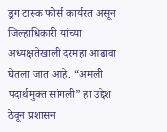ड्रग टास्क फोर्स कार्यरत असून जिल्हाधिकारी यांच्या अध्यक्षतेखाली दरमहा आढावा घेतला जात आहे. “अमली पदार्थमुक्त सांगली” हा उद्देश ठेवून प्रशासन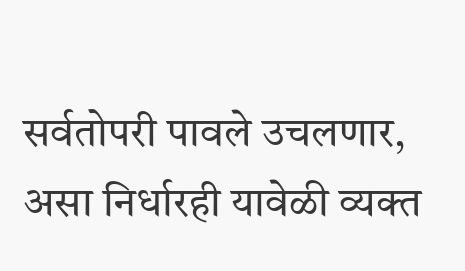सर्वतोपरी पावले उचलणार, असा निर्धारही यावेळी व्यक्त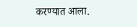करण्यात आला.